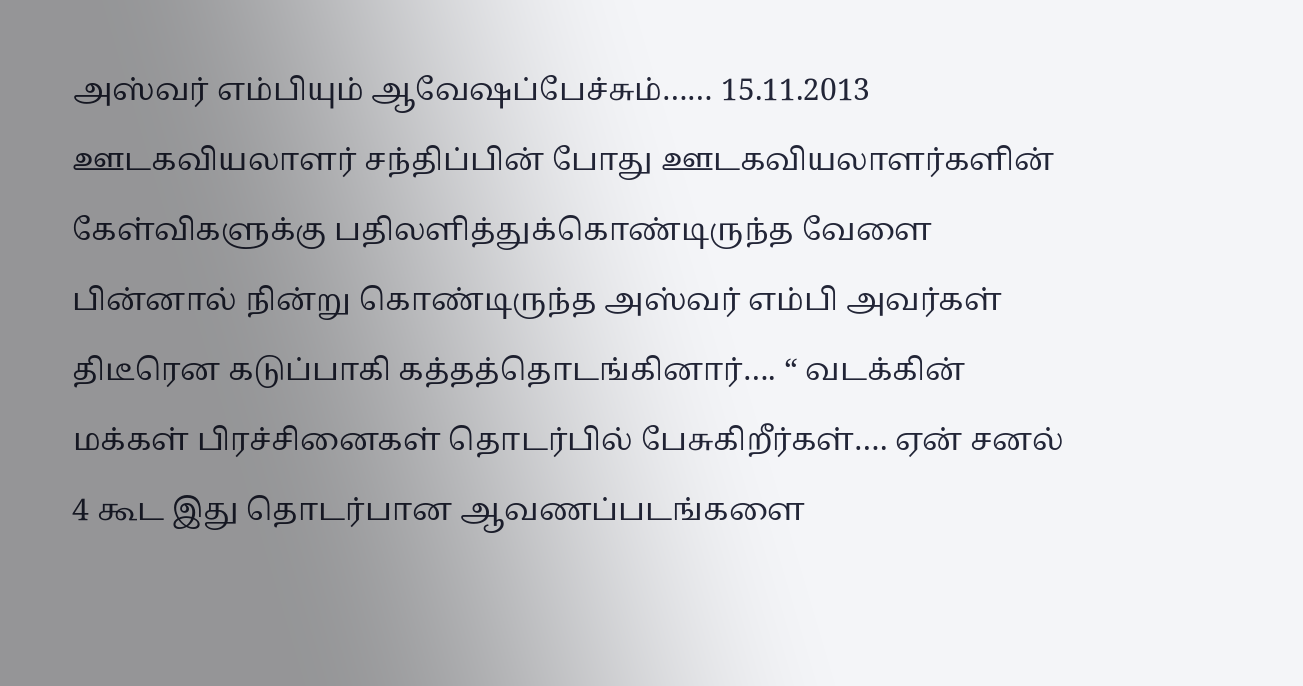அஸ்வர் எம்பியும் ஆவேஷப்பேச்சும்…… 15.11.2013
ஊடகவியலாளர் சந்திப்பின் போது ஊடகவியலாளர்களின் கேள்விகளுக்கு பதிலளித்துக்கொண்டிருந்த வேளை பின்னால் நின்று கொண்டிருந்த அஸ்வர் எம்பி அவர்கள் திடீரென கடுப்பாகி கத்தத்தொடங்கினார்…. “ வடக்கின் மக்கள் பிரச்சினைகள் தொடர்பில் பேசுகிறீர்கள்…. ஏன் சனல் 4 கூட இது தொடர்பான ஆவணப்படங்களை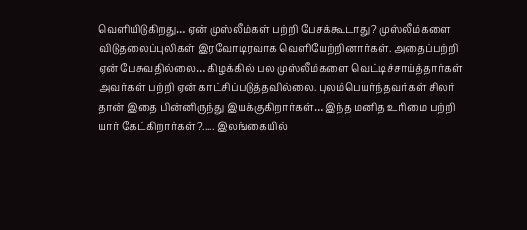வெளியிடுகிறது… ஏன் முஸ்லீம்கள் பற்றி பேசக்கூடாது? முஸ்லீம்களை விடுதலைப்புலிகள் இரவோடிரவாக வெளியேற்றினார்கள். அதைப்பற்றி ஏன் பேசுவதில்லை… கிழக்கில் பல முஸ்லீம்களை வெட்டிச்சாய்த்தார்கள் அவர்கள் பற்றி ஏன் காட்சிப்படுத்தவில்லை. புலம்பெயர்ந்தவர்கள் சிலர் தான் இதை பின்னிருந்து இயக்குகிறார்கள்… இந்த மனித உரிமை பற்றி யார் கேட்கிறார்கள்?..... இலங்கையில்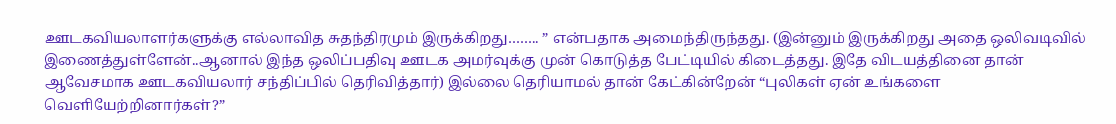ஊடகவியலாளர்களுக்கு எல்லாவித சுதந்திரமும் இருக்கிறது…….. ” என்பதாக அமைந்திருந்தது. (இன்னும் இருக்கிறது அதை ஒலிவடிவில் இணைத்துள்ளேன்..ஆனால் இந்த ஒலிப்பதிவு ஊடக அமர்வுக்கு முன் கொடுத்த பேட்டியில் கிடைத்தது. இதே விடயத்தினை தான் ஆவேசமாக ஊடகவியலார் சந்திப்பில் தெரிவித்தார்) இல்லை தெரியாமல் தான் கேட்கின்றேன் “புலிகள் ஏன் உங்களை வெளியேற்றினார்கள்?”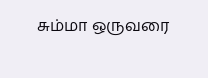சும்மா ஒருவரை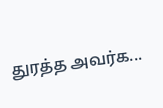துரத்த அவர்க...